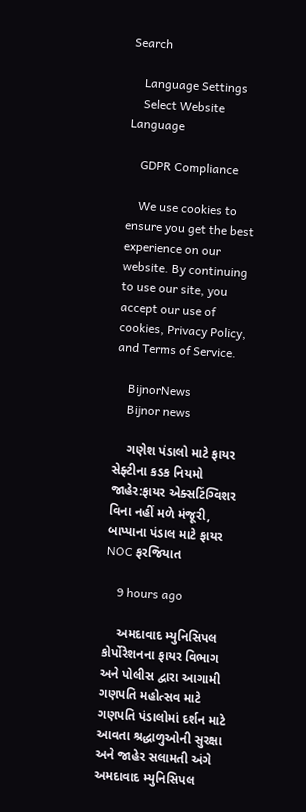Search

    Language Settings
    Select Website Language

    GDPR Compliance

    We use cookies to ensure you get the best experience on our website. By continuing to use our site, you accept our use of cookies, Privacy Policy, and Terms of Service.

    BijnorNews
    Bijnor news

    ગણેશ પંડાલો માટે ફાયર સેફ્ટીના કડક નિયમો જાહેર:ફાયર એક્સટિંગ્વિશર વિના નહીં મળે મંજૂરી, બાપ્પાના પંડાલ માટે ફાયર NOC ફરજિયાત

    9 hours ago

    અમદાવાદ મ્યુનિસિપલ કોર્પોરેશનના ફાયર વિભાગ અને પોલીસ દ્વારા આગામી ગણપતિ મહોત્સવ માટે ગણપતિ પંડાલોમાં દર્શન માટે આવતા શ્રદ્ધાળુઓની સુરક્ષા અને જાહેર સલામતી અંગે અમદાવાદ મ્યુનિસિપલ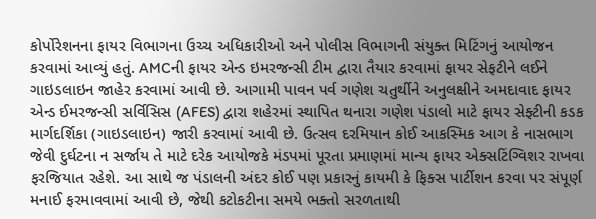કોર્પોરેશનના ફાયર વિભાગના ઉચ્ચ અધિકારીઓ અને પોલીસ વિભાગની સંયુક્ત મિટિંગનું આયોજન કરવામાં આવ્યું હતું. AMCની ફાયર એન્ડ ઇમરજન્સી ટીમ દ્વારા તૈયાર કરવામાં ફાયર સેફટીને લઈને ગાઇડલાઇન જાહેર કરવામાં આવી છે. આગામી પાવન પર્વ ગણેશ ચતુર્થીને અનુલક્ષીને અમદાવાદ ફાયર એન્ડ ઈમરજન્સી સર્વિસિસ (AFES) દ્વારા શહેરમાં સ્થાપિત થનારા ગણેશ પંડાલો માટે ફાયર સેફ્ટીની કડક માર્ગદર્શિકા (ગાઇડલાઇન) જારી કરવામાં આવી છે. ઉત્સવ દરમિયાન કોઈ આકસ્મિક આગ કે નાસભાગ જેવી દુર્ઘટના ન સર્જાય તે માટે દરેક આયોજકે મંડપમાં પૂરતા પ્રમાણમાં માન્ય ફાયર એક્સટિંગ્વિશર રાખવા ફરજિયાત રહેશે. આ સાથે જ પંડાલની અંદર કોઈ પણ પ્રકારનું કાયમી કે ફિક્સ પાર્ટીશન કરવા પર સંપૂર્ણ મનાઈ ફરમાવવામાં આવી છે, જેથી કટોકટીના સમયે ભક્તો સરળતાથી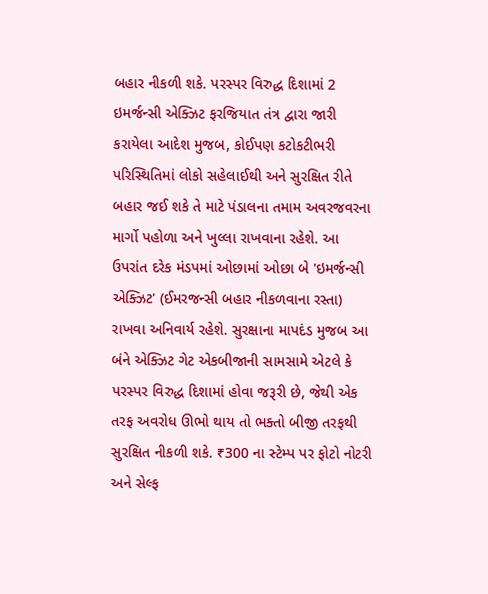બહાર નીકળી શકે. પરસ્પર વિરુદ્ધ દિશામાં 2 ઇમર્જન્સી એક્ઝિટ ફરજિયાત તંત્ર દ્વારા જારી કરાયેલા આદેશ મુજબ, કોઈપણ કટોકટીભરી પરિસ્થિતિમાં લોકો સહેલાઈથી અને સુરક્ષિત રીતે બહાર જઈ શકે તે માટે પંડાલના તમામ અવરજવરના માર્ગો પહોળા અને ખુલ્લા રાખવાના રહેશે. આ ઉપરાંત દરેક મંડપમાં ઓછામાં ઓછા બે 'ઇમર્જન્સી એક્ઝિટ' (ઈમરજન્સી બહાર નીકળવાના રસ્તા) રાખવા અનિવાર્ય રહેશે. સુરક્ષાના માપદંડ મુજબ આ બંને એક્ઝિટ ગેટ એકબીજાની સામસામે એટલે કે પરસ્પર વિરુદ્ધ દિશામાં હોવા જરૂરી છે, જેથી એક તરફ અવરોધ ઊભો થાય તો ભક્તો બીજી તરફથી સુરક્ષિત નીકળી શકે. ₹300 ના સ્ટેમ્પ પર ફોટો નોટરી અને સેલ્ફ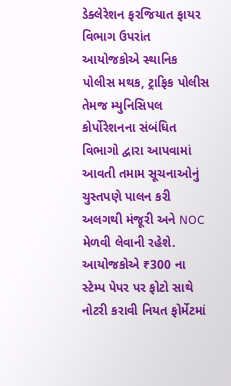ડેક્લેરેશન ફરજિયાત ફાયર વિભાગ ઉપરાંત આયોજકોએ સ્થાનિક પોલીસ મથક, ટ્રાફિક પોલીસ તેમજ મ્યુનિસિપલ કોર્પોરેશનના સંબંધિત વિભાગો દ્વારા આપવામાં આવતી તમામ સૂચનાઓનું ચુસ્તપણે પાલન કરી અલગથી મંજૂરી અને NOC મેળવી લેવાની રહેશે. આયોજકોએ ₹300 ના સ્ટેમ્પ પેપર પર ફોટો સાથે નોટરી કરાવી નિયત ફોર્મેટમાં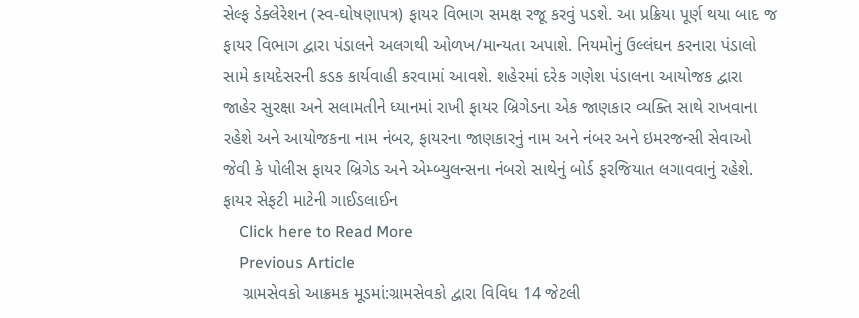સેલ્ફ ડેક્લેરેશન (સ્વ-ઘોષણાપત્ર) ફાયર વિભાગ સમક્ષ રજૂ કરવું પડશે. આ પ્રક્રિયા પૂર્ણ થયા બાદ જ ફાયર વિભાગ દ્વારા પંડાલને અલગથી ઓળખ/માન્યતા અપાશે. નિયમોનું ઉલ્લંઘન કરનારા પંડાલો સામે કાયદેસરની કડક કાર્યવાહી કરવામાં આવશે. શહેરમાં દરેક ગણેશ પંડાલના આયોજક દ્વારા જાહેર સુરક્ષા અને સલામતીને ધ્યાનમાં રાખી ફાયર બ્રિગેડના એક જાણકાર વ્યક્તિ સાથે રાખવાના રહેશે અને આયોજકના નામ નંબર, ફાયરના જાણકારનું નામ અને નંબર અને ઇમરજન્સી સેવાઓ જેવી કે પોલીસ ફાયર બ્રિગેડ અને એમ્બ્યુલન્સના નંબરો સાથેનું બોર્ડ ફરજિયાત લગાવવાનું રહેશે. ફાયર સેફટી માટેની ગાઈડલાઈન
    Click here to Read More
    Previous Article
    ગ્રામસેવકો આક્રમક મૂડમાં:ગ્રામસેવકો દ્વારા વિવિધ 14 જેટલી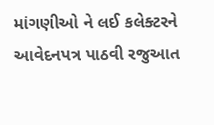માંગણીઓ ને લઈ કલેક્ટરને આવેદનપત્ર પાઠવી રજુઆત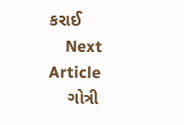કરાઈ
    Next Article
    ગોત્રી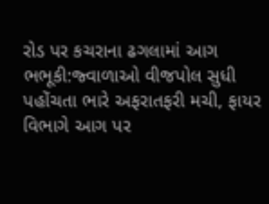રોડ પર કચરાના ઢગલામાં આગ ભભૂકી:જ્વાળાઓ વીજપોલ સુધી પહોંચતા ભારે અફરાતફરી મચી, ફાયર વિભાગે આગ પર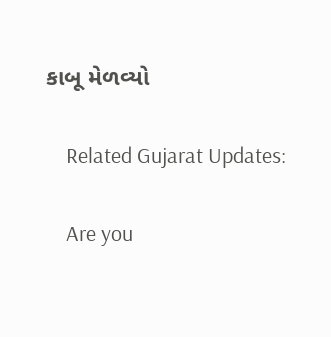કાબૂ મેળવ્યો

    Related Gujarat Updates:

    Are you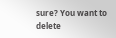sure? You want to delete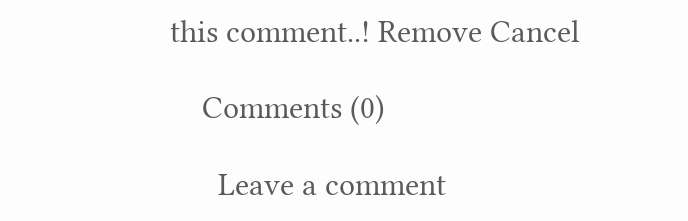this comment..! Remove Cancel

    Comments (0)

      Leave a comment